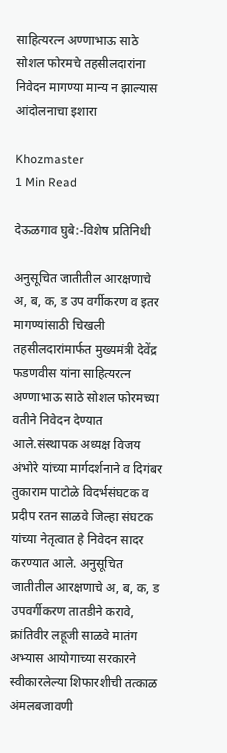साहित्यरत्न अण्णाभाऊ साठे सोशल फोरमचे तहसीलदारांना निवेदन मागण्या मान्य न झाल्यास आंदोलनाचा इशारा

Khozmaster
1 Min Read

देऊळगाव घुबे:-विशेष प्रतिनिधी

अनुसूचित जातीतील आरक्षणाचे अ, ब, क, ड उप वर्गीकरण व इतर मागण्यांसाठी चिखली तहसीलदारांमार्फत मुख्यमंत्री देवेंद्र फडणवीस यांना साहित्यरत्न अण्णाभाऊ साठे सोशल फोरमच्या वतीने निवेदन देण्यात आले.संस्थापक अध्यक्ष विजय अंभोरे यांच्या मार्गदर्शनाने व दिगंबर तुकाराम पाटोळे विदर्भसंघटक व प्रदीप रतन साळवे जिल्हा संघटक यांच्या नेतृत्वात हे निवेदन सादर करण्यात आले. अनुसूचित जातीतील आरक्षणाचे अ, ब, क, ड उपवर्गीकरण तातडीने करावे, क्रांतिवीर लहूजी साळवे मातंग अभ्यास आयोगाच्या सरकारने स्वीकारलेल्या शिफारशीची तत्काळ अंमलबजावणी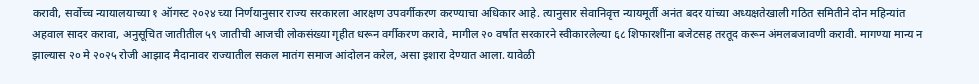करावी, सर्वोच्च न्यायालयाच्या १ ऑगस्ट २०२४ च्या निर्णयानुसार राज्य सरकारला आरक्षण उपवर्गीकरण करण्याचा अधिकार आहे. त्यानुसार सेवानिवृत्त न्यायमूर्ती अनंत बदर यांच्या अध्यक्षतेखाली गठित समितीने दोन महिन्यांत अहवाल सादर करावा, अनुसूचित जातीतील ५९ जातीची आजची लोकसंख्या गृहीत धरून वर्गीकरण करावे, मागील २० वर्षांत सरकारने स्वीकारलेल्या ६८ शिफारशींना बजेटसह तरतूद करून अंमलबजावणी करावी. मागण्या मान्य न झाल्यास २० मे २०२५ रोजी आझाद मैदानावर राज्यातील सकल मातंग समाज आंदोलन करेल, असा इशारा देण्यात आला. यावेळी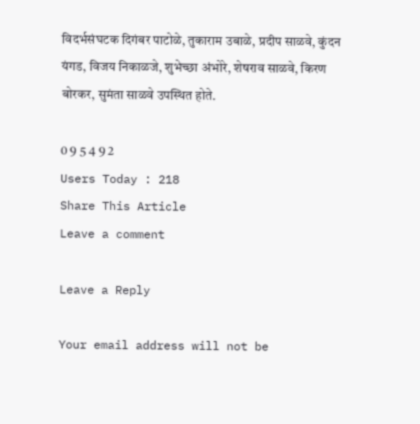विदर्भसंघटक दिगंबर पाटोळे, तुकाराम उबाळे, प्रदीप साळवे, कुंदन यंगड, विजय निकाळजे, शुभेच्छा अंभोरे, शेषराव साळवे, किरण बोरकर, सुमंता साळवे उपस्थित होते.

0 9 5 4 9 2
Users Today : 218
Share This Article
Leave a comment

Leave a Reply

Your email address will not be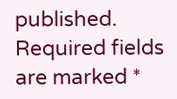published. Required fields are marked *